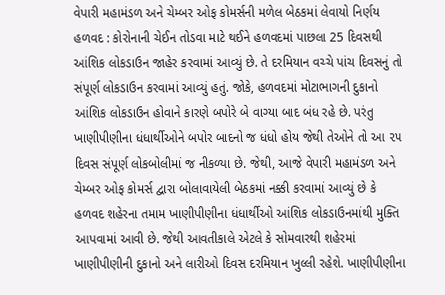વેપારી મહામંડળ અને ચેમ્બર ઓફ કોમર્સની મળેલ બેઠકમાં લેવાયો નિર્ણય હળવદ : કોરોનાની ચેઈન તોડવા માટે થઈને હળવદમાં પાછલા 25 દિવસથી આંશિક લોકડાઉન જાહેર કરવામાં આવ્યું છે. તે દરમિયાન વચ્ચે પાંચ દિવસનું તો સંપૂર્ણ લોકડાઉન કરવામાં આવ્યું હતું. જોકે, હળવદમાં મોટાભાગની દુકાનો આંશિક લોકડાઉન હોવાને કારણે બપોરે બે વાગ્યા બાદ બંધ રહે છે. પરંતુ ખાણીપીણીના ધંધાર્થીઓને બપોર બાદનો જ ધંધો હોય જેથી તેઓને તો આ ૨૫ દિવસ સંપૂર્ણ લોકબોલીમાં જ નીકળ્યા છે. જેથી, આજે વેપારી મહામંડળ અને ચેમ્બર ઓફ કોમર્સ દ્વારા બોલાવાયેલી બેઠકમાં નક્કી કરવામાં આવ્યું છે કે હળવદ શહેરના તમામ ખાણીપીણીના ધંધાર્થીઓ આંશિક લોકડાઉનમાંથી મુક્તિ આપવામાં આવી છે. જેથી આવતીકાલે એટલે કે સોમવારથી શહેરમાં ખાણીપીણીની દુકાનો અને લારીઓ દિવસ દરમિયાન ખુલ્લી રહેશે. ખાણીપીણીના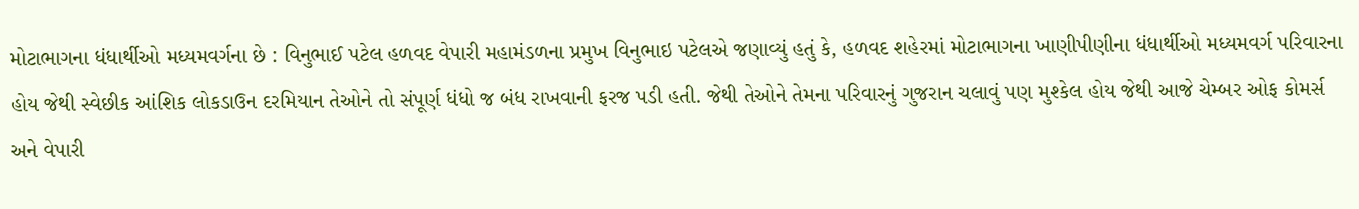મોટાભાગના ધંધાર્થીઓ મધ્યમવર્ગના છે : વિનુભાઈ પટેલ હળવદ વેપારી મહામંડળના પ્રમુખ વિનુભાઇ પટેલએ જણાવ્યું હતું કે, હળવદ શહેરમાં મોટાભાગના ખાણીપીણીના ધંધાર્થીઓ મધ્યમવર્ગ પરિવારના હોય જેથી સ્વેછીક આંશિક લોકડાઉન દરમિયાન તેઓને તો સંપૂર્ણ ધંધો જ બંધ રાખવાની ફરજ પડી હતી. જેથી તેઓને તેમના પરિવારનું ગુજરાન ચલાવું પણ મુશ્કેલ હોય જેથી આજે ચેમ્બર ઓફ કોમર્સ અને વેપારી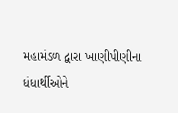મહામંડળ દ્વારા ખાણીપીણીના ધંધાર્થીઓને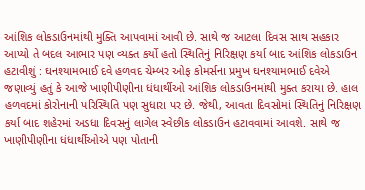આંશિક લોકડાઉનમાંથી મુક્તિ આપવામાં આવી છે. સાથે જ આટલા દિવસ સાથ સહકાર આપ્યો તે બદલ આભાર પણ વ્યક્ત કર્યો હતો સ્થિતિનું નિરિક્ષણ કર્યા બાદ આંશિક લોકડાઉન હટાવીશું : ઘનશ્યામભાઈ દવે હળવદ ચેમ્બર ઓફ કોમર્સના પ્રમુખ ઘનશ્યામભાઈ દવેએ જણાવ્યું હતું કે આજે ખાણીપીણીના ધંધાર્થીઓ આંશિક લોકડાઉનમાંથી મુક્ત કરાયા છે. હાલ હળવદમાં કોરોનાની પરિસ્થિતિ પણ સુધારા પર છે. જેથી, આવતા દિવસોમાં સ્થિતિનું નિરિક્ષણ કર્યા બાદ શહેરમાં અડધા દિવસનું લાગેલ સ્વેછીક લોકડાઉન હટાવવામાં આવશે. સાથે જ ખાણીપીણીના ધંધાર્થીઓએ પણ પોતાની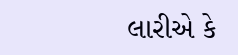લારીએ કે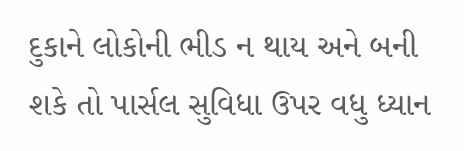દુકાને લોકોની ભીડ ન થાય અને બની શકે તો પાર્સલ સુવિધા ઉપર વધુ ધ્યાન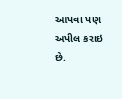આપવા પણ અપીલ કરાઇ છે.